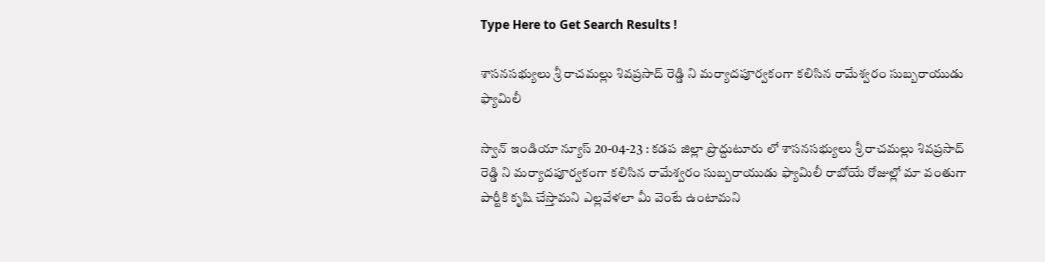Type Here to Get Search Results !

శాసనసభ్యులు శ్రీ రాచమల్లు శివప్రసాద్ రెడ్డి ని మర్యాదపూర్వకంగా కలిసిన రామేశ్వరం సుబ్బరాయుడు ఫ్యామిలీ

స్వాన్ ఇండియా న్యూస్ 20-04-23 : కడప జిల్లా ప్రొద్దుటూరు లో శాసనసభ్యులు శ్రీ రాచమల్లు శివప్రసాద్ రెడ్డి ని మర్యాదపూర్వకంగా కలిసిన రామేశ్వరం సుబ్బరాయుడు ఫ్యామిలీ రాబోయే రోజుల్లో మా వంతుగా పార్టీకి కృషి చేస్తామని ఎల్లవేళలా మీ వెంటే ఉంటామని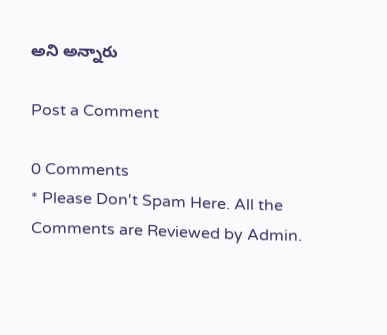అని అన్నారు

Post a Comment

0 Comments
* Please Don't Spam Here. All the Comments are Reviewed by Admin.